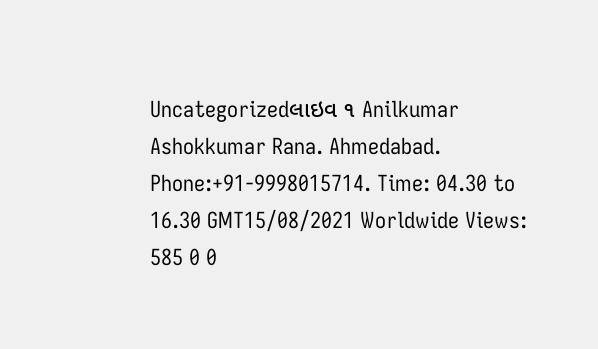Uncategorizedલાઇવ ૧ Anilkumar Ashokkumar Rana. Ahmedabad. Phone:+91-9998015714. Time: 04.30 to 16.30 GMT15/08/2021 Worldwide Views: 585 0 0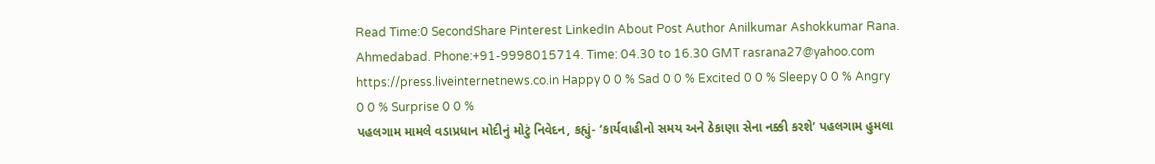Read Time:0 SecondShare Pinterest LinkedIn About Post Author Anilkumar Ashokkumar Rana. Ahmedabad. Phone:+91-9998015714. Time: 04.30 to 16.30 GMT rasrana27@yahoo.com https://press.liveinternetnews.co.in Happy 0 0 % Sad 0 0 % Excited 0 0 % Sleepy 0 0 % Angry 0 0 % Surprise 0 0 %
પહલગામ મામલે વડાપ્રધાન મોદીનું મોટું નિવેદન, કહ્યું- ‘કાર્યવાહીનો સમય અને ઠેકાણા સેના નક્કી કરશે’ પહલગામ હુમલા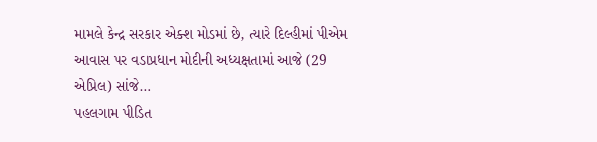મામલે કેન્દ્ર સરકાર એક્શ મોડમાં છે, ત્યારે દિલ્હીમાં પીએમ આવાસ પર વડાપ્રધાન મોદીની અધ્યક્ષતામાં આજે (29 એપ્રિલ) સાંજે…
પહલગામ પીડિત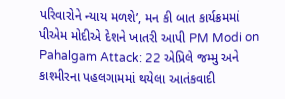પરિવારોને ન્યાય મળશે’, મન કી બાત કાર્યક્રમમાં પીએમ મોદીએ દેશને ખાતરી આપી PM Modi on Pahalgam Attack: 22 એપ્રિલે જમ્મુ અને કાશ્મીરના પહલગામમાં થયેલા આતંકવાદી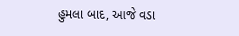હુમલા બાદ, આજે વડા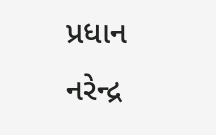પ્રધાન નરેન્દ્ર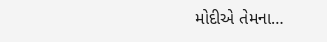મોદીએ તેમના…